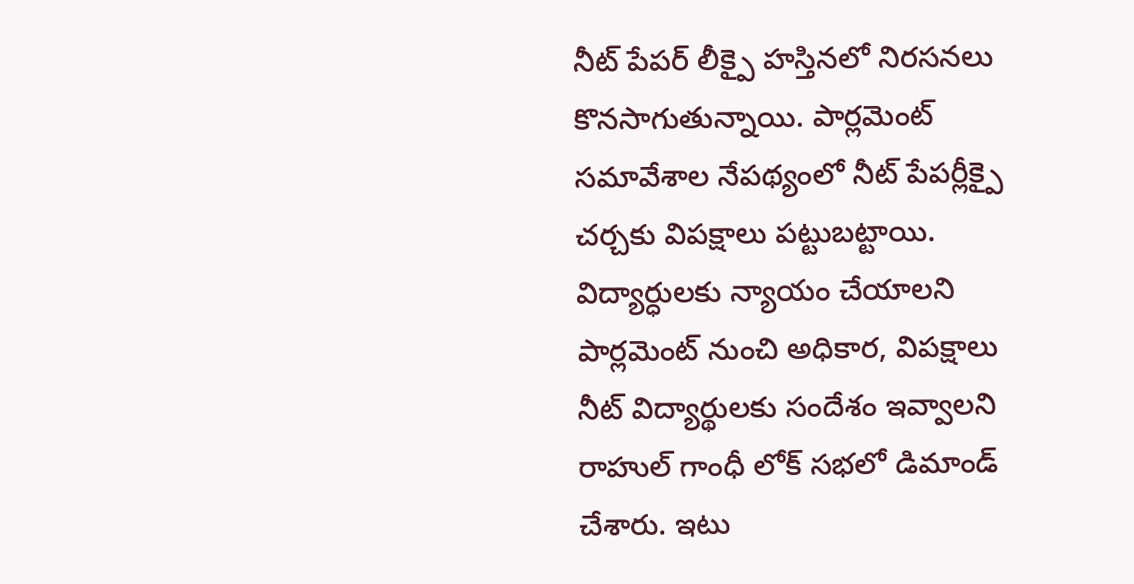నీట్ పేపర్ లీక్పై హస్తినలో నిరసనలు కొనసాగుతున్నాయి. పార్లమెంట్ సమావేశాల నేపథ్యంలో నీట్ పేపర్లీక్పై చర్చకు విపక్షాలు పట్టుబట్టాయి. విద్యార్ధులకు న్యాయం చేయాలని పార్లమెంట్ నుంచి అధికార, విపక్షాలు నీట్ విద్యార్థులకు సందేశం ఇవ్వాలని రాహుల్ గాంధీ లోక్ సభలో డిమాండ్ చేశారు. ఇటు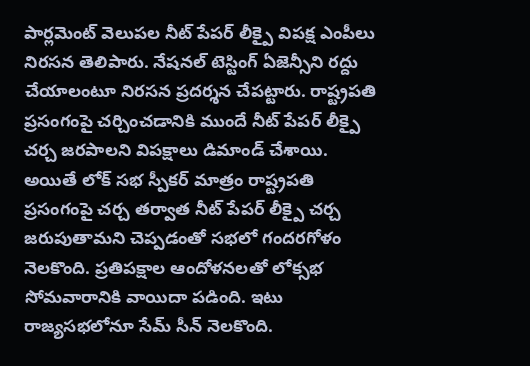పార్లమెంట్ వెలుపల నీట్ పేపర్ లీక్పై విపక్ష ఎంపీలు నిరసన తెలిపారు. నేషనల్ టెస్టింగ్ ఏజెన్సీని రద్దు చేయాలంటూ నిరసన ప్రదర్శన చేపట్టారు. రాష్ట్రపతి ప్రసంగంపై చర్చించడానికి ముందే నీట్ పేపర్ లీక్పై చర్చ జరపాలని విపక్షాలు డిమాండ్ చేశాయి. అయితే లోక్ సభ స్పీకర్ మాత్రం రాష్ట్రపతి ప్రసంగంపై చర్చ తర్వాత నీట్ పేపర్ లీక్పై చర్చ జరుపుతామని చెప్పడంతో సభలో గందరగోళం నెలకొంది. ప్రతిపక్షాల ఆందోళనలతో లోక్సభ సోమవారానికి వాయిదా పడింది. ఇటు రాజ్యసభలోనూ సేమ్ సీన్ నెలకొంది.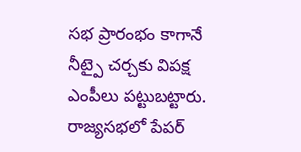సభ ప్రారంభం కాగానే నీట్పై చర్చకు విపక్ష ఎంపీలు పట్టుబట్టారు. రాజ్యసభలో పేపర్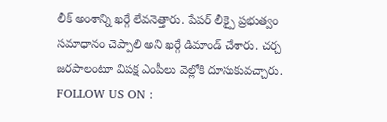లీక్ అంశాన్ని ఖర్గే లేవనెత్తారు. పేపర్ లీక్పై ప్రభుత్వం సమాధానం చెప్పాలి అని ఖర్గే డిమాండ్ చేశారు. చర్చ జరపాలంటూ విపక్ష ఎంపీలు వెల్లోకి దూసుకువచ్చారు.
FOLLOW US ON :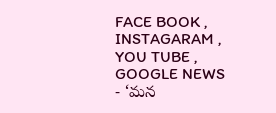FACE BOOK , INSTAGARAM , YOU TUBE , GOOGLE NEWS
- ‘మన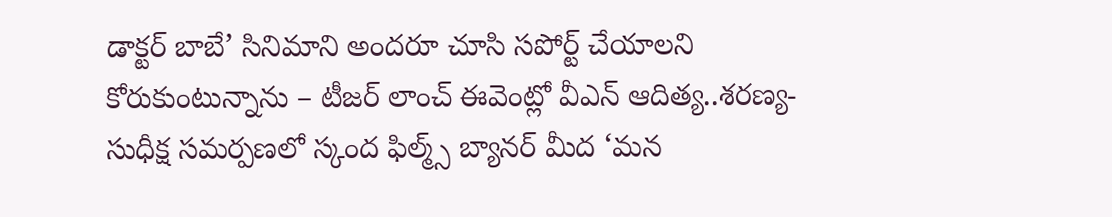డాక్టర్ బాబే’ సినిమాని అందరూ చూసి సపోర్ట్ చేయాలని కోరుకుంటున్నాను – టీజర్ లాంచ్ ఈవెంట్లో వీఎన్ ఆదిత్య..శరణ్య-సుధీక్ష సమర్పణలో స్కంద ఫిల్మ్స్ బ్యానర్ మీద ‘మన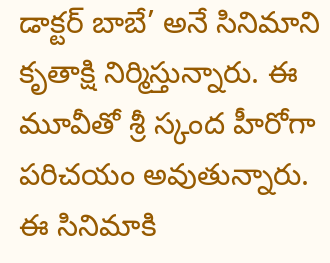డాక్టర్ బాబే’ అనే సినిమాని కృతాక్షి నిర్మిస్తున్నారు. ఈ మూవీతో శ్రీ స్కంద హీరోగా పరిచయం అవుతున్నారు. ఈ సినిమాకి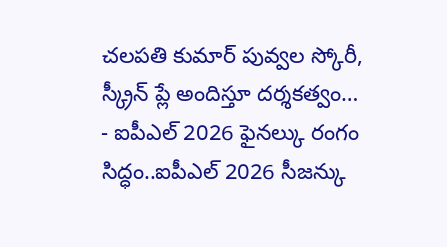చలపతి కుమార్ పువ్వల స్కోరీ, స్క్రీన్ ప్లే అందిస్తూ దర్శకత్వం…
- ఐపీఎల్ 2026 ఫైనల్కు రంగం సిద్ధం..ఐపీఎల్ 2026 సీజన్కు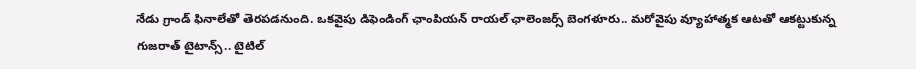నేడు గ్రాండ్ ఫినాలేతో తెరపడనుంది. ఒకవైపు డిఫెండింగ్ ఛాంపియన్ రాయల్ ఛాలెంజర్స్ బెంగళూరు.. మరోవైపు వ్యూహాత్మక ఆటతో ఆకట్టుకున్న గుజరాత్ టైటాన్స్.. టైటిల్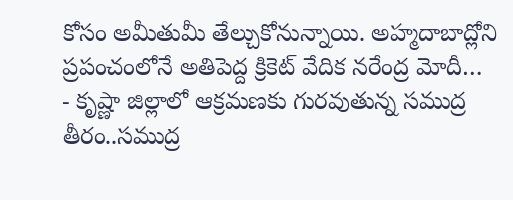కోసం అమీతుమీ తేల్చుకోనున్నాయి. అహ్మదాబాద్లోని ప్రపంచంలోనే అతిపెద్ద క్రికెట్ వేదిక నరేంద్ర మోదీ…
- కృష్ణా జిల్లాలో ఆక్రమణకు గురవుతున్న సముద్ర తీరం..సముద్ర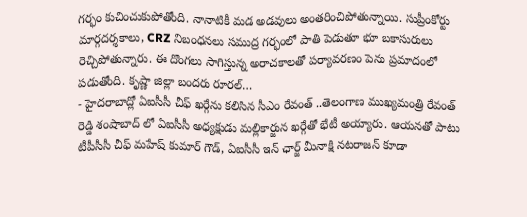గర్భం కుచించుకుపోతోంది. నానాటికీ మడ అడవులు అంతరించిపోతున్నాయి. సుప్రీంకోర్టు మార్గదర్శకాలు, CRZ నిబంధనలు సముద్ర గర్భంలో పాతి పెడుతూ భూ బకాసురులు రెచ్చిపోతున్నారు. ఈ దొంగలు సాగిస్తున్న అరాచకాలతో పర్యావరణం పెను ప్రమాదంలో పడుతోంది. కృష్ణా జిల్లా బందరు రూరల్…
- హైదరాబాద్లో ఏఐసీసీ చీఫ్ ఖర్గేను కలిసిన సీఎం రేవంత్ ..తెలంగాణ ముఖ్యమంత్రి రేవంత్ రెడ్డి శంషాబాద్ లో ఏఐసీసీ అధ్యక్షుడు మల్లికార్జున ఖర్గేతో భేటీ అయ్యారు. ఆయనతో పాటు టీపీసీసీ చీఫ్ మహేష్ కుమార్ గౌడ్, ఏఐసీసీ ఇన్ ఛార్జ్ మీనాక్షి నటరాజన్ కూడా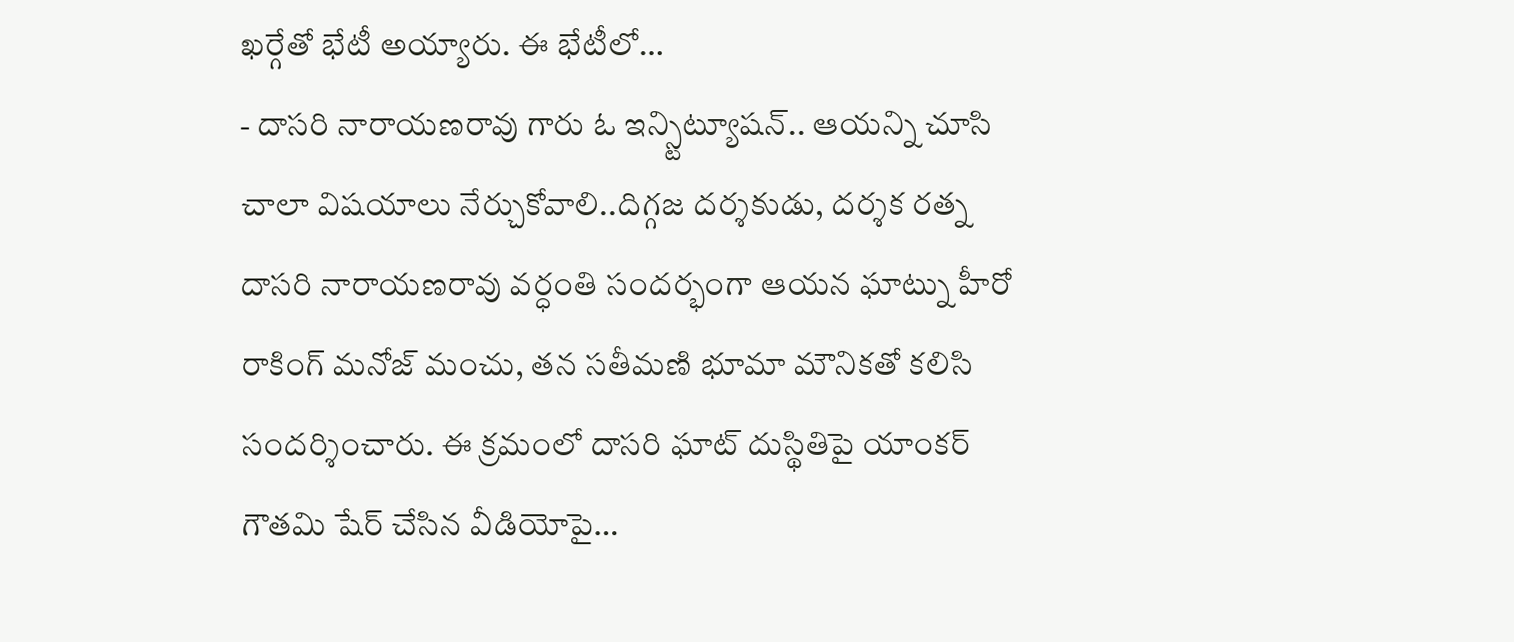ఖర్గేతో భేటీ అయ్యారు. ఈ భేటీలో…
- దాసరి నారాయణరావు గారు ఓ ఇన్స్టిట్యూషన్.. ఆయన్ని చూసి చాలా విషయాలు నేర్చుకోవాలి..దిగ్గజ దర్శకుడు, దర్శక రత్న దాసరి నారాయణరావు వర్ధంతి సందర్భంగా ఆయన ఘాట్ను హీరో రాకింగ్ మనోజ్ మంచు, తన సతీమణి భూమా మౌనికతో కలిసి సందర్శించారు. ఈ క్రమంలో దాసరి ఘాట్ దుస్థితిపై యాంకర్ గౌతమి షేర్ చేసిన వీడియోపై…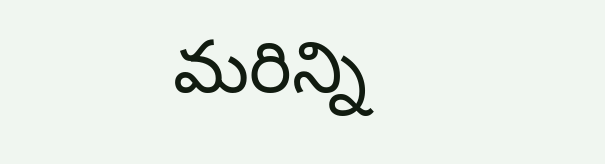మరిన్ని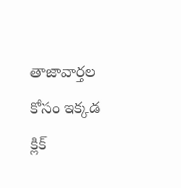తాజావార్తల కోసం ఇక్కడ క్లిక్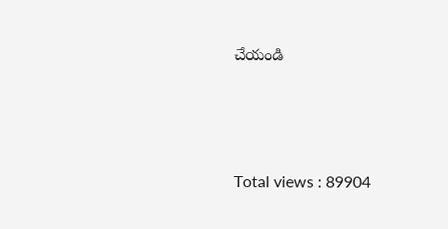చేయండి




Total views : 89904